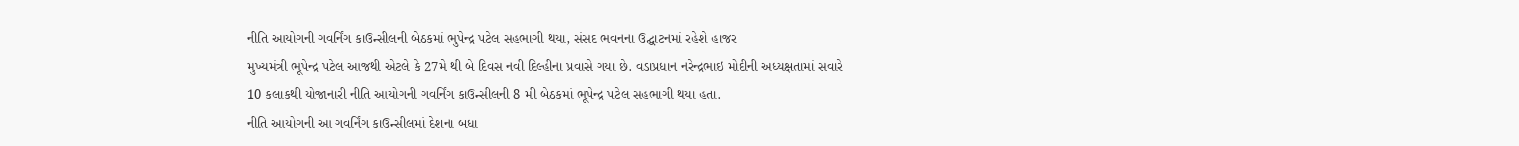નીતિ આયોગની ગવર્નિંગ કાઉન્સીલની બેઠકમાં ભુપેન્દ્ર પટેલ સહભાગી થયા, સંસદ ભવનના ઉદ્ઘાટનમાં રહેશે હાજર
મુખ્યમંત્રી ભૂપેન્દ્ર પટેલ આજથી એટલે કે 27મે થી બે દિવસ નવી દિલ્હીના પ્રવાસે ગયા છે. વડાપ્રધાન નરેન્દ્રભાઇ મોદીની અધ્યક્ષતામાં સવારે 10 કલાકથી યોજાનારી નીતિ આયોગની ગવર્નિંગ કાઉન્સીલની 8 મી બેઠકમાં ભૂપેન્દ્ર પટેલ સહભાગી થયા હતા.
નીતિ આયોગની આ ગવર્નિંગ કાઉન્સીલમાં દેશના બધા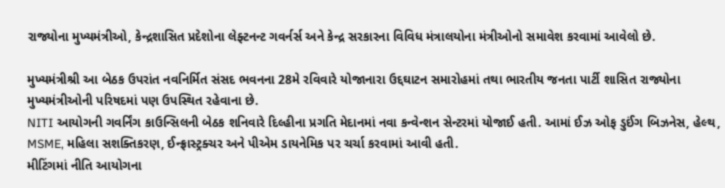રાજ્યોના મુખ્યમંત્રીઓ, કેન્દ્રશાસિત પ્રદેશોના લેફ્ટનન્ટ ગવર્નર્સ અને કેન્દ્ર સરકારના વિવિધ મંત્રાલયોના મંત્રીઓનો સમાવેશ કરવામાં આવેલો છે.

મુખ્યમંત્રીશ્રી આ બેઠક ઉપરાંત નવનિર્મિત સંસદ ભવનના 28મે રવિવારે યોજાનારા ઉદ્દઘાટન સમારોહમાં તથા ભારતીય જનતા પાર્ટી શાસિત રાજ્યોના મુખ્યમંત્રીઓની પરિષદમાં પણ ઉપસ્થિત રહેવાના છે.
NITI આયોગની ગવર્નિંગ કાઉન્સિલની બેઠક શનિવારે દિલ્હીના પ્રગતિ મેદાનમાં નવા કન્વેન્શન સેન્ટરમાં યોજાઈ હતી. આમાં ઈઝ ઓફ ડુઈંગ બિઝનેસ, હેલ્થ, MSME, મહિલા સશક્તિકરણ, ઈન્ફ્રાસ્ટ્રક્ચર અને પીએમ ડાયનેમિક પર ચર્ચા કરવામાં આવી હતી.
મીટિંગમાં નીતિ આયોગના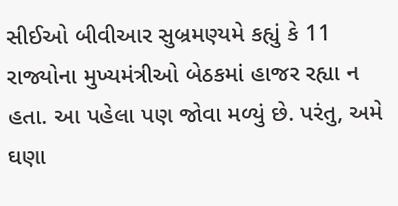સીઈઓ બીવીઆર સુબ્રમણ્યમે કહ્યું કે 11 રાજ્યોના મુખ્યમંત્રીઓ બેઠકમાં હાજર રહ્યા ન હતા. આ પહેલા પણ જોવા મળ્યું છે. પરંતુ, અમે ઘણા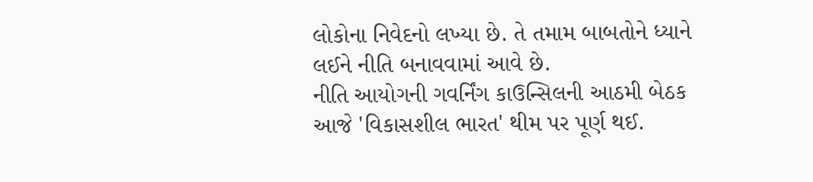લોકોના નિવેદનો લખ્યા છે. તે તમામ બાબતોને ધ્યાને લઈને નીતિ બનાવવામાં આવે છે.
નીતિ આયોગની ગવર્નિંગ કાઉન્સિલની આઠમી બેઠક આજે 'વિકાસશીલ ભારત' થીમ પર પૂર્ણ થઈ.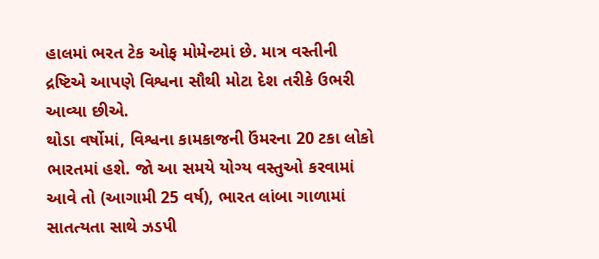હાલમાં ભરત ટેક ઓફ મોમેન્ટમાં છે. માત્ર વસ્તીની દ્રષ્ટિએ આપણે વિશ્વના સૌથી મોટા દેશ તરીકે ઉભરી આવ્યા છીએ.
થોડા વર્ષોમાં, વિશ્વના કામકાજની ઉંમરના 20 ટકા લોકો ભારતમાં હશે. જો આ સમયે યોગ્ય વસ્તુઓ કરવામાં આવે તો (આગામી 25 વર્ષ), ભારત લાંબા ગાળામાં સાતત્યતા સાથે ઝડપી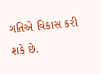ગતિએ વિકાસ કરી શકે છે.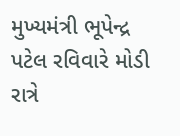મુખ્યમંત્રી ભૂપેન્દ્ર પટેલ રવિવારે મોડી રાત્રે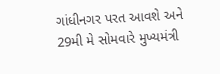ગાંધીનગર પરત આવશે અને 29મી મે સોમવારે મુખ્યમંત્રી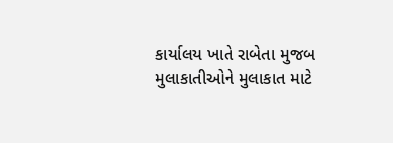કાર્યાલય ખાતે રાબેતા મુજબ મુલાકાતીઓને મુલાકાત માટે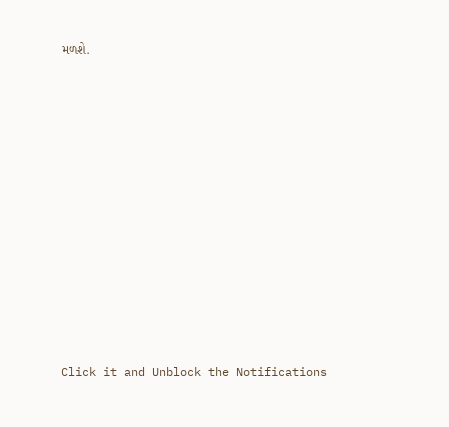મળશે.












Click it and Unblock the Notifications